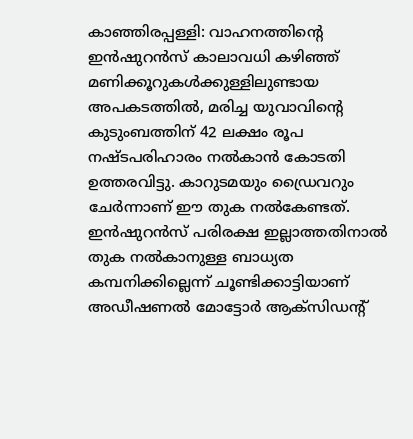കാഞ്ഞിരപ്പള്ളി: വാഹനത്തിന്റെ ഇൻഷുറൻസ് കാലാവധി കഴിഞ്ഞ് മണിക്കൂറുകൾക്കുള്ളിലുണ്ടായ അപകടത്തിൽ, മരിച്ച യുവാവിന്റെ കുടുംബത്തിന് 42 ലക്ഷം രൂപ നഷ്ടപരിഹാരം നൽകാൻ കോടതി ഉത്തരവിട്ടു. കാറുടമയും ഡ്രൈവറും ചേർന്നാണ് ഈ തുക നൽകേണ്ടത്. ഇൻഷുറൻസ് പരിരക്ഷ ഇല്ലാത്തതിനാൽ തുക നൽകാനുള്ള ബാധ്യത കമ്പനിക്കില്ലെന്ന് ചൂണ്ടിക്കാട്ടിയാണ് അഡീഷണൽ മോട്ടോർ ആക്സിഡന്റ്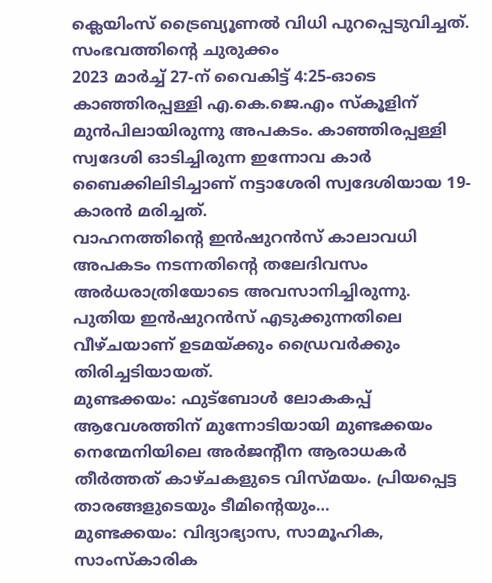ക്ലെയിംസ് ട്രൈബ്യൂണൽ വിധി പുറപ്പെടുവിച്ചത്.
സംഭവത്തിന്റെ ചുരുക്കം
2023 മാർച്ച് 27-ന് വൈകിട്ട് 4:25-ഓടെ കാഞ്ഞിരപ്പള്ളി എ.കെ.ജെ.എം സ്കൂളിന് മുൻപിലായിരുന്നു അപകടം. കാഞ്ഞിരപ്പള്ളി സ്വദേശി ഓടിച്ചിരുന്ന ഇന്നോവ കാർ ബൈക്കിലിടിച്ചാണ് നട്ടാശേരി സ്വദേശിയായ 19-കാരൻ മരിച്ചത്.
വാഹനത്തിന്റെ ഇൻഷുറൻസ് കാലാവധി അപകടം നടന്നതിന്റെ തലേദിവസം അർധരാത്രിയോടെ അവസാനിച്ചിരുന്നു. പുതിയ ഇൻഷുറൻസ് എടുക്കുന്നതിലെ വീഴ്ചയാണ് ഉടമയ്ക്കും ഡ്രൈവർക്കും തിരിച്ചടിയായത്.
മുണ്ടക്കയം: ഫുട്ബോൾ ലോകകപ്പ് ആവേശത്തിന് മുന്നോടിയായി മുണ്ടക്കയം നെന്മേനിയിലെ അർജന്റീന ആരാധകർ തീർത്തത് കാഴ്ചകളുടെ വിസ്മയം. പ്രിയപ്പെട്ട താരങ്ങളുടെയും ടീമിന്റെയും…
മുണ്ടക്കയം: വിദ്യാഭ്യാസ, സാമൂഹിക, സാംസ്കാരിക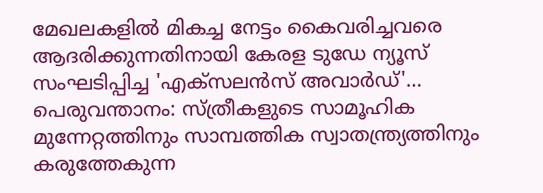മേഖലകളിൽ മികച്ച നേട്ടം കൈവരിച്ചവരെ ആദരിക്കുന്നതിനായി കേരള ടുഡേ ന്യൂസ് സംഘടിപ്പിച്ച 'എക്സലൻസ് അവാർഡ്'…
പെരുവന്താനം: സ്ത്രീകളുടെ സാമൂഹിക മുന്നേറ്റത്തിനും സാമ്പത്തിക സ്വാതന്ത്ര്യത്തിനും കരുത്തേകുന്ന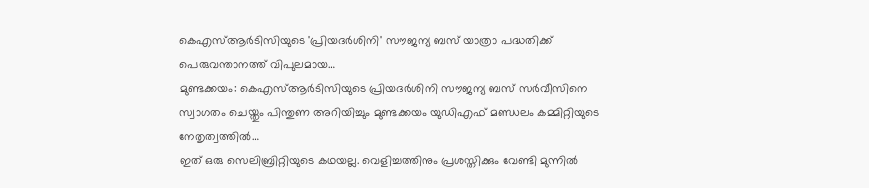കെഎസ്ആർടിസിയുടെ 'പ്രിയദർശിനി' സൗജന്യ ബസ് യാത്രാ പദ്ധതിക്ക് പെരുവന്താനത്ത് വിപുലമായ…
മുണ്ടക്കയം: കെഎസ്ആർടിസിയുടെ പ്രിയദർശിനി സൗജന്യ ബസ് സർവീസിനെ സ്വാഗതം ചെയ്തും പിന്തുണ അറിയിച്ചും മുണ്ടക്കയം യുഡിഎഫ് മണ്ഡലം കമ്മിറ്റിയുടെ നേതൃത്വത്തിൽ…
ഇത് ഒരു സെലിബ്രിറ്റിയുടെ കഥയല്ല. വെളിച്ചത്തിനും പ്രശസ്തിക്കും വേണ്ടി മുന്നിൽ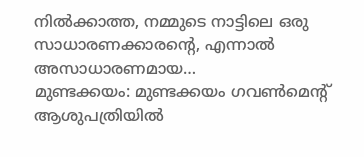നിൽക്കാത്ത, നമ്മുടെ നാട്ടിലെ ഒരു സാധാരണക്കാരന്റെ, എന്നാൽ അസാധാരണമായ…
മുണ്ടക്കയം: മുണ്ടക്കയം ഗവൺമെന്റ് ആശുപത്രിയിൽ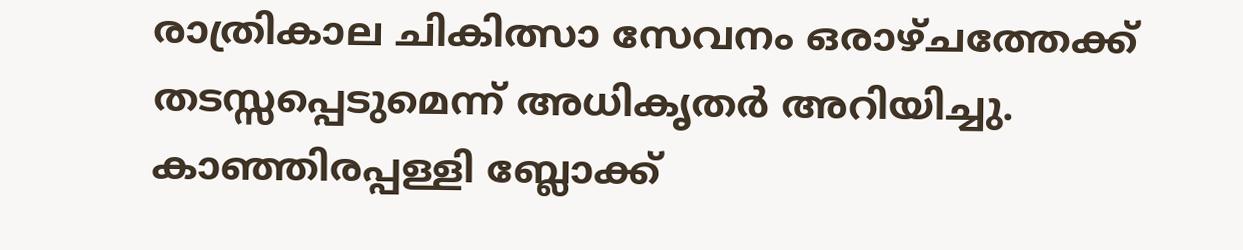രാത്രികാല ചികിത്സാ സേവനം ഒരാഴ്ചത്തേക്ക് തടസ്സപ്പെടുമെന്ന് അധികൃതർ അറിയിച്ചു. കാഞ്ഞിരപ്പള്ളി ബ്ലോക്ക്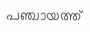പഞ്ചായത്ത്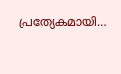പ്രത്യേകമായി…